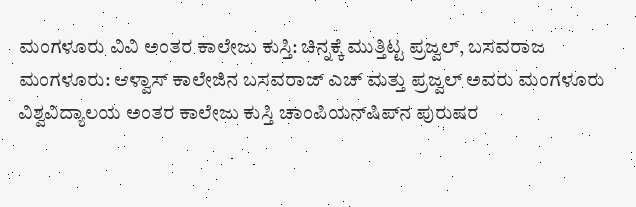ಮಂಗಳೂರು ವಿವಿ ಅಂತರ ಕಾಲೇಜು ಕುಸ್ತಿ: ಚಿನ್ನಕ್ಕೆ ಮುತ್ತಿಟ್ಟ ಪ್ರಜ್ವಲ್‌, ಬಸವರಾಜ ಮಂಗಳೂರು: ಆಳ್ವಾಸ್ ಕಾಲೇಜಿನ ಬಸವರಾಜ್ ಎಚ್‌ ಮತ್ತು ಪ್ರಜ್ವಲ್ ಅವರು ಮಂಗಳೂರು ವಿಶ್ವವಿದ್ಯಾಲಯ ಅಂತರ ಕಾಲೇಜು ಕುಸ್ತಿ ಚಾಂಪಿಯನ್‌ಷಿಪ್‌ನ ಪುರುಷರ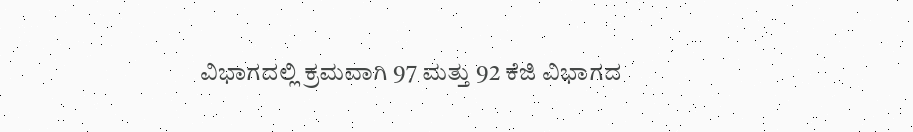ವಿಭಾಗದಲ್ಲಿ ಕ್ರಮವಾಗಿ 97 ಮತ್ತು 92 ಕೆಜಿ ವಿಭಾಗದ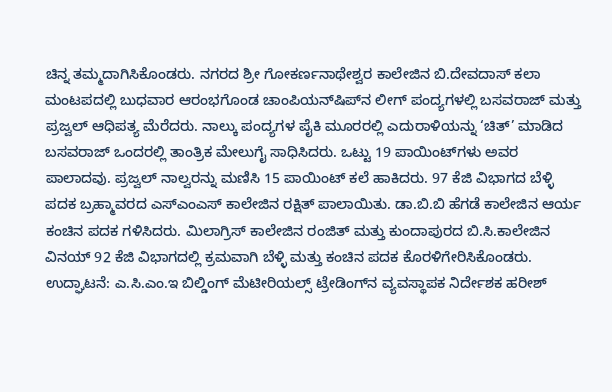ಚಿನ್ನ ತಮ್ಮದಾಗಿಸಿಕೊಂಡರು. ನಗರದ ಶ್ರೀ ಗೋಕರ್ಣನಾಥೇಶ್ವರ ಕಾಲೇಜಿನ ಬಿ.ದೇವದಾಸ್ ಕಲಾ ಮಂಟಪದಲ್ಲಿ ಬುಧವಾರ ಆರಂಭಗೊಂಡ ಚಾಂಪಿಯನ್‌ಷಿಪ್‌ನ ಲೀಗ್‌ ಪಂದ್ಯಗಳಲ್ಲಿ ಬಸವರಾಜ್ ಮತ್ತು ಪ್ರಜ್ವಲ್ ಆಧಿಪತ್ಯ ಮೆರೆದರು. ನಾಲ್ಕು ಪಂದ್ಯಗಳ ಪೈಕಿ ಮೂರರಲ್ಲಿ ಎದುರಾಳಿಯನ್ನು ‘ಚಿತ್’ ಮಾಡಿದ ಬಸವರಾಜ್ ಒಂದರಲ್ಲಿ ತಾಂತ್ರಿಕ ಮೇಲುಗೈ ಸಾಧಿಸಿದರು. ಒಟ್ಟು 19 ಪಾಯಿಂಟ್‌ಗಳು ಅವರ ಪಾಲಾದವು. ಪ್ರಜ್ವಲ್ ನಾಲ್ವರನ್ನು ಮಣಿಸಿ 15 ಪಾಯಿಂಟ್ ಕಲೆ ಹಾಕಿದರು. 97 ಕೆಜಿ ವಿಭಾಗದ ಬೆಳ್ಳಿ ಪದಕ ಬ್ರಹ್ಮಾವರದ ಎಸ್‌ಎಂಎಸ್ ಕಾಲೇಜಿನ ರಕ್ಷಿತ್ ಪಾಲಾಯಿತು. ಡಾ.ಬಿ.ಬಿ ಹೆಗಡೆ ಕಾಲೇಜಿನ ಆರ್ಯ ಕಂಚಿನ ಪದಕ ಗಳಿಸಿದರು. ಮಿಲಾಗ್ರಿಸ್ ಕಾಲೇಜಿನ ರಂಜಿತ್ ಮತ್ತು ಕುಂದಾಪುರದ ಬಿ.ಸಿ.ಕಾಲೇಜಿನ ವಿನಯ್ 92 ಕೆಜಿ ವಿಭಾಗದಲ್ಲಿ ಕ್ರಮವಾಗಿ ಬೆಳ್ಳಿ ಮತ್ತು ಕಂಚಿನ ಪದಕ ಕೊರಳಿಗೇರಿಸಿಕೊಂಡರು. ಉದ್ಘಾಟನೆ: ಎ.ಸಿ.ಎಂ.ಇ ಬಿಲ್ಡಿಂಗ್ ಮೆಟೀರಿಯಲ್ಸ್ ಟ್ರೇಡಿಂಗ್‌ನ ವ್ಯವಸ್ಥಾಪಕ ನಿರ್ದೇಶಕ ಹರೀಶ್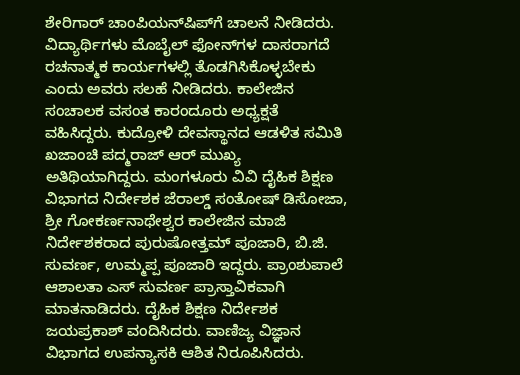ಶೇರಿಗಾರ್ ಚಾಂಪಿಯನ್‌ಷಿಪ್‌ಗೆ ಚಾಲನೆ ನೀಡಿದರು. ವಿದ್ಯಾರ್ಥಿಗಳು ಮೊಬೈಲ್‌ ಫೋನ್‌ಗಳ ದಾಸರಾಗದೆ ರಚನಾತ್ಮಕ ಕಾರ್ಯಗಳಲ್ಲಿ ತೊಡಗಿಸಿಕೊಳ್ಳಬೇಕು ಎಂದು ಅವರು ಸಲಹೆ ನೀಡಿದರು. ಕಾಲೇಜಿನ ಸಂಚಾಲಕ ವಸಂತ ಕಾರಂದೂರು ಅಧ್ಯಕ್ಷತೆ ವಹಿಸಿದ್ದರು. ಕುದ್ರೋಳಿ ದೇವಸ್ಥಾನದ ಆಡಳಿತ ಸಮಿತಿ ಖಜಾಂಚಿ ಪದ್ಮರಾಜ್ ಆರ್ ಮುಖ್ಯ ಅತಿಥಿಯಾಗಿದ್ದರು. ಮಂಗಳೂರು ವಿವಿ ದೈಹಿಕ ಶಿಕ್ಷಣ ವಿಭಾಗದ ನಿರ್ದೇಶಕ ಜೆರಾಲ್ಡ್ ಸಂತೋಷ್ ಡಿಸೋಜಾ, ಶ್ರೀ ಗೋಕರ್ಣನಾಥೇಶ್ವರ ಕಾಲೇಜಿನ ಮಾಜಿ ನಿರ್ದೇಶಕರಾದ ಪುರುಷೋತ್ತಮ್ ಪೂಜಾರಿ, ಬಿ.ಜಿ. ಸುವರ್ಣ, ಉಮ್ಮಪ್ಪ ಪೂಜಾರಿ ಇದ್ದರು. ಪ್ರಾಂಶುಪಾಲೆ ಆಶಾಲತಾ ಎಸ್ ಸುವರ್ಣ ಪ್ರಾಸ್ತಾವಿಕವಾಗಿ ಮಾತನಾಡಿದರು. ದೈಹಿಕ ಶಿಕ್ಷಣ ನಿರ್ದೇಶಕ ಜಯಪ್ರಕಾಶ್ ವಂದಿಸಿದರು. ವಾಣಿಜ್ಯ ವಿಜ್ಞಾನ ವಿಭಾಗದ ಉಪನ್ಯಾಸಕಿ ಆಶಿತ ನಿರೂಪಿಸಿದರು.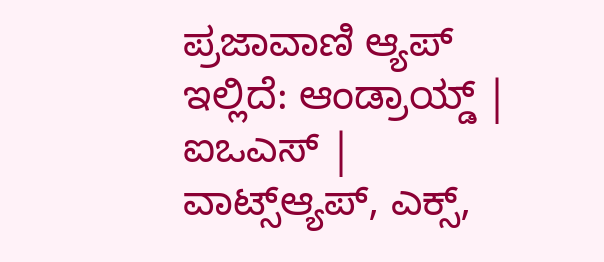ಪ್ರಜಾವಾಣಿ ಆ್ಯಪ್ ಇಲ್ಲಿದೆ: ಆಂಡ್ರಾಯ್ಡ್ | ಐಒಎಸ್ | ವಾಟ್ಸ್ಆ್ಯಪ್, ಎಕ್ಸ್,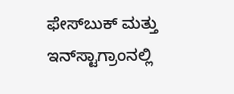ಫೇಸ್‌ಬುಕ್ ಮತ್ತು ಇನ್‌ಸ್ಟಾಗ್ರಾಂನಲ್ಲಿ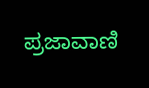ಪ್ರಜಾವಾಣಿ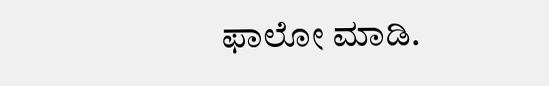ಫಾಲೋ ಮಾಡಿ.